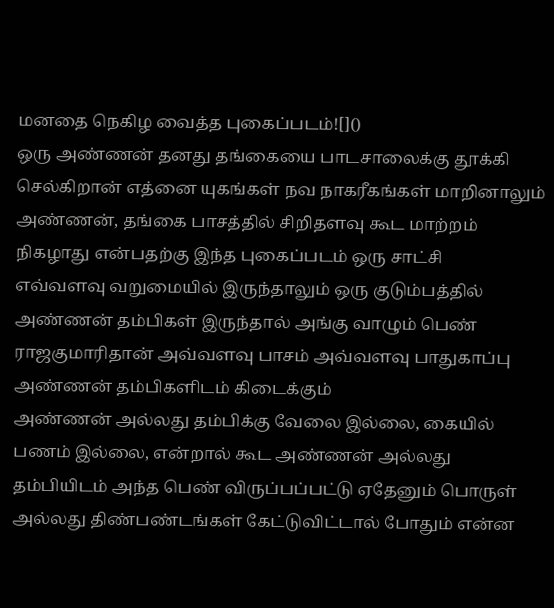மனதை நெகிழ வைத்த புகைப்படம்![]()
ஒரு அண்ணன் தனது தங்கையை பாடசாலைக்கு தூக்கி செல்கிறான் எத்னை யுகங்கள் நவ நாகரீகங்கள் மாறினாலும் அண்ணன், தங்கை பாசத்தில் சிறிதளவு கூட மாற்றம் நிகழாது என்பதற்கு இந்த புகைப்படம் ஒரு சாட்சி
எவ்வளவு வறுமையில் இருந்தாலும் ஒரு குடும்பத்தில் அண்ணன் தம்பிகள் இருந்தால் அங்கு வாழும் பெண் ராஜகுமாரிதான் அவ்வளவு பாசம் அவ்வளவு பாதுகாப்பு அண்ணன் தம்பிகளிடம் கிடைக்கும்
அண்ணன் அல்லது தம்பிக்கு வேலை இல்லை, கையில் பணம் இல்லை, என்றால் கூட அண்ணன் அல்லது தம்பியிடம் அந்த பெண் விருப்பப்பட்டு ஏதேனும் பொருள் அல்லது திண்பண்டங்கள் கேட்டுவிட்டால் போதும் என்ன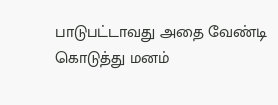பாடுபட்டாவது அதை வேண்டி கொடுத்து மனம்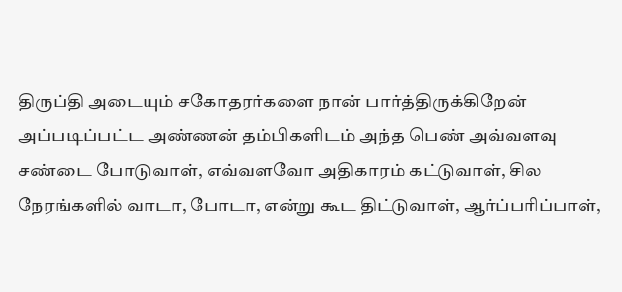திருப்தி அடையும் சகோதரர்களை நான் பார்த்திருக்கிறேன்
அப்படிப்பட்ட அண்ணன் தம்பிகளிடம் அந்த பெண் அவ்வளவு சண்டை போடுவாள், எவ்வளவோ அதிகாரம் கட்டுவாள், சில நேரங்களில் வாடா, போடா, என்று கூட திட்டுவாள், ஆர்ப்பரிப்பாள்,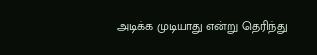அடிக்க முடியாது என்று தெரிந்து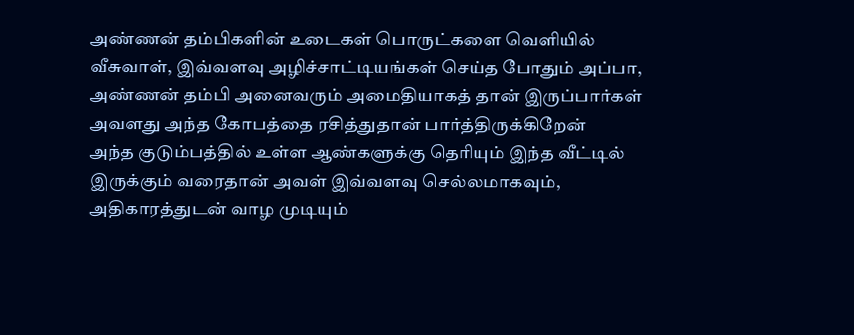அண்ணன் தம்பிகளின் உடைகள் பொருட்களை வெளியில் வீசுவாள், இவ்வளவு அழிச்சாட்டியங்கள் செய்த போதும் அப்பா, அண்ணன் தம்பி அனைவரும் அமைதியாகத் தான் இருப்பார்கள் அவளது அந்த கோபத்தை ரசித்துதான் பார்த்திருக்கிறேன்
அந்த குடும்பத்தில் உள்ள ஆண்களுக்கு தெரியும் இந்த வீட்டில் இருக்கும் வரைதான் அவள் இவ்வளவு செல்லமாகவும், அதிகாரத்துடன் வாழ முடியும்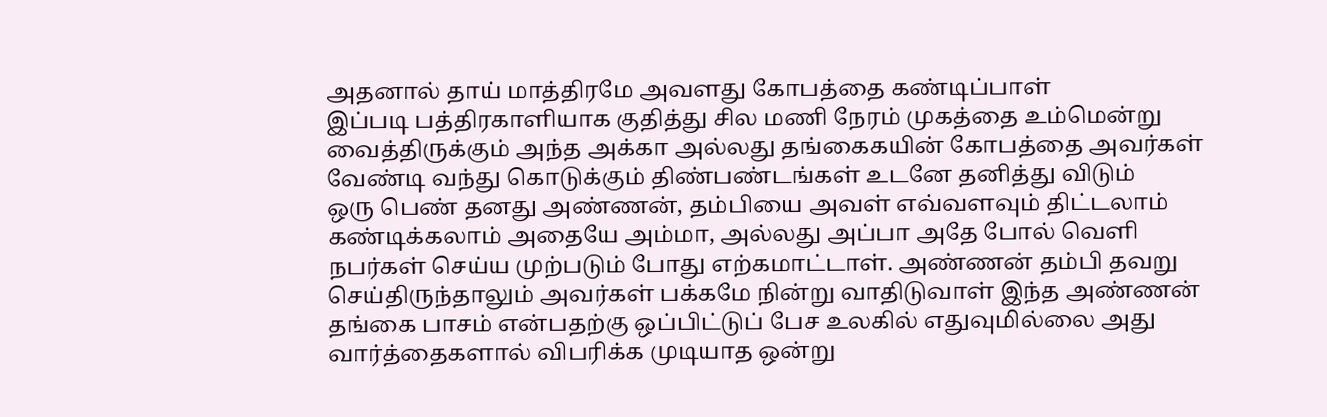அதனால் தாய் மாத்திரமே அவளது கோபத்தை கண்டிப்பாள்
இப்படி பத்திரகாளியாக குதித்து சில மணி நேரம் முகத்தை உம்மென்று வைத்திருக்கும் அந்த அக்கா அல்லது தங்கைகயின் கோபத்தை அவர்கள் வேண்டி வந்து கொடுக்கும் திண்பண்டங்கள் உடனே தனித்து விடும்
ஒரு பெண் தனது அண்ணன், தம்பியை அவள் எவ்வளவும் திட்டலாம் கண்டிக்கலாம் அதையே அம்மா, அல்லது அப்பா அதே போல் வெளி நபர்கள் செய்ய முற்படும் போது எற்கமாட்டாள். அண்ணன் தம்பி தவறு செய்திருந்தாலும் அவர்கள் பக்கமே நின்று வாதிடுவாள் இந்த அண்ணன் தங்கை பாசம் என்பதற்கு ஒப்பிட்டுப் பேச உலகில் எதுவுமில்லை அது வார்த்தைகளால் விபரிக்க முடியாத ஒன்று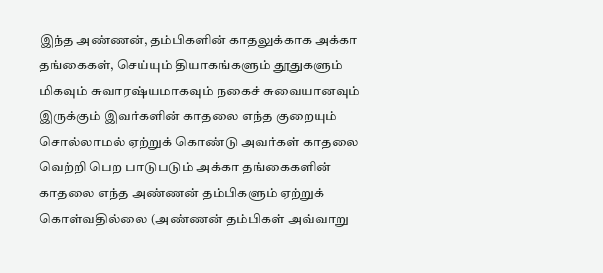இந்த அண்ணன், தம்பிகளின் காதலுக்காக அக்கா தங்கைகள், செய்யும் தியாகங்களும் தூதுகளும் மிகவும் சுவாரஷ்யமாகவும் நகைச் சுவையானவும் இருக்கும் இவர்களின் காதலை எந்த குறையும் சொல்லாமல் ஏற்றுக் கொண்டு அவர்கள் காதலை வெற்றி பெற பாடுபடும் அக்கா தங்கைகளின் காதலை எந்த அண்ணன் தம்பிகளும் ஏற்றுக் கொள்வதில்லை (அண்ணன் தம்பிகள் அவ்வாறு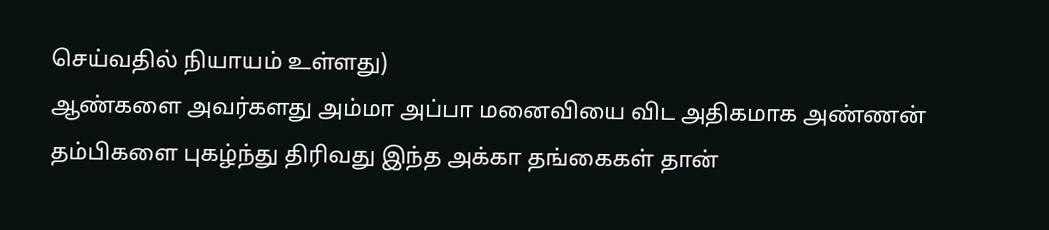செய்வதில் நியாயம் உள்ளது)
ஆண்களை அவர்களது அம்மா அப்பா மனைவியை விட அதிகமாக அண்ணன் தம்பிகளை புகழ்ந்து திரிவது இந்த அக்கா தங்கைகள் தான்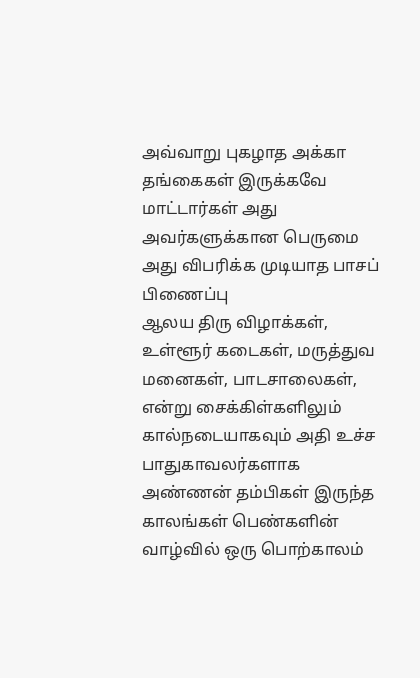அவ்வாறு புகழாத அக்கா தங்கைகள் இருக்கவே மாட்டார்கள் அது அவர்களுக்கான பெருமை அது விபரிக்க முடியாத பாசப் பிணைப்பு
ஆலய திரு விழாக்கள், உள்ளூர் கடைகள், மருத்துவ மனைகள், பாடசாலைகள், என்று சைக்கிள்களிலும் கால்நடையாகவும் அதி உச்ச பாதுகாவலர்களாக அண்ணன் தம்பிகள் இருந்த காலங்கள் பெண்களின் வாழ்வில் ஒரு பொற்காலம்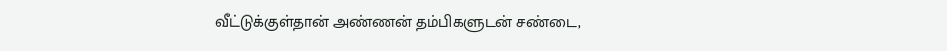வீட்டுக்குள்தான் அண்ணன் தம்பிகளுடன் சண்டை,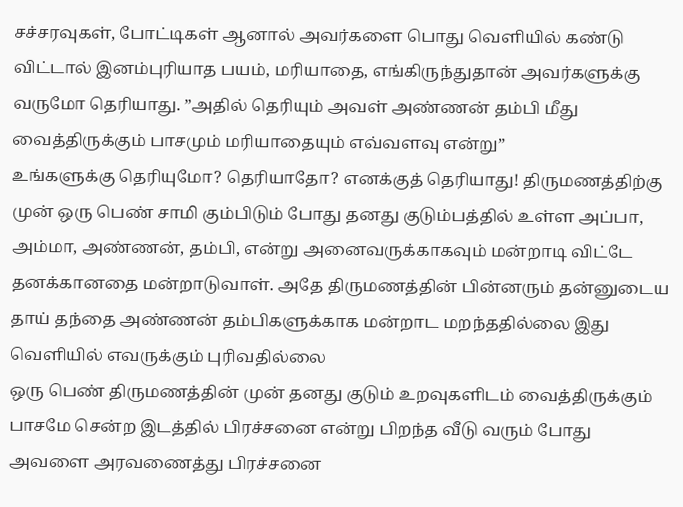சச்சரவுகள், போட்டிகள் ஆனால் அவர்களை பொது வெளியில் கண்டு விட்டால் இனம்புரியாத பயம், மரியாதை, எங்கிருந்துதான் அவர்களுக்கு வருமோ தெரியாது. ”அதில் தெரியும் அவள் அண்ணன் தம்பி மீது வைத்திருக்கும் பாசமும் மரியாதையும் எவ்வளவு என்று”
உங்களுக்கு தெரியுமோ? தெரியாதோ? எனக்குத் தெரியாது! திருமணத்திற்கு முன் ஒரு பெண் சாமி கும்பிடும் போது தனது குடும்பத்தில் உள்ள அப்பா, அம்மா, அண்ணன், தம்பி, என்று அனைவருக்காகவும் மன்றாடி விட்டே தனக்கானதை மன்றாடுவாள். அதே திருமணத்தின் பின்னரும் தன்னுடைய தாய் தந்தை அண்ணன் தம்பிகளுக்காக மன்றாட மறந்ததில்லை இது வெளியில் எவருக்கும் புரிவதில்லை
ஒரு பெண் திருமணத்தின் முன் தனது குடும் உறவுகளிடம் வைத்திருக்கும் பாசமே சென்ற இடத்தில் பிரச்சனை என்று பிறந்த வீடு வரும் போது அவளை அரவணைத்து பிரச்சனை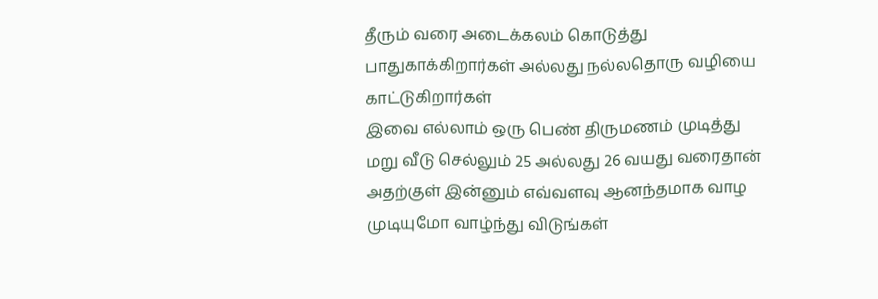தீரும் வரை அடைக்கலம் கொடுத்து பாதுகாக்கிறார்கள் அல்லது நல்லதொரு வழியை காட்டுகிறார்கள்
இவை எல்லாம் ஒரு பெண் திருமணம் முடித்து மறு வீடு செல்லும் 25 அல்லது 26 வயது வரைதான் அதற்குள் இன்னும் எவ்வளவு ஆனந்தமாக வாழ முடியுமோ வாழ்ந்து விடுங்கள்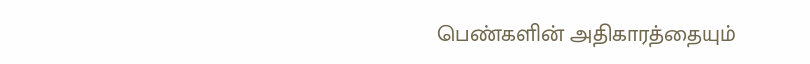பெண்களின் அதிகாரத்தையும்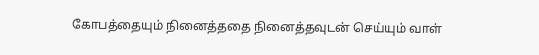கோபத்தையும் நினைத்ததை நினைத்தவுடன் செய்யும் வாள்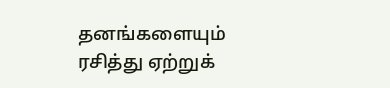தனங்களையும் ரசித்து ஏற்றுக்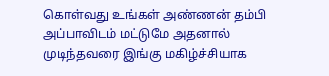கொள்வது உங்கள் அண்ணன் தம்பி அப்பாவிடம் மட்டுமே அதனால் முடிந்தவரை இங்கு மகிழ்ச்சியாக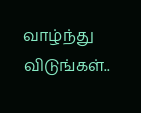வாழ்ந்து விடுங்கள்..